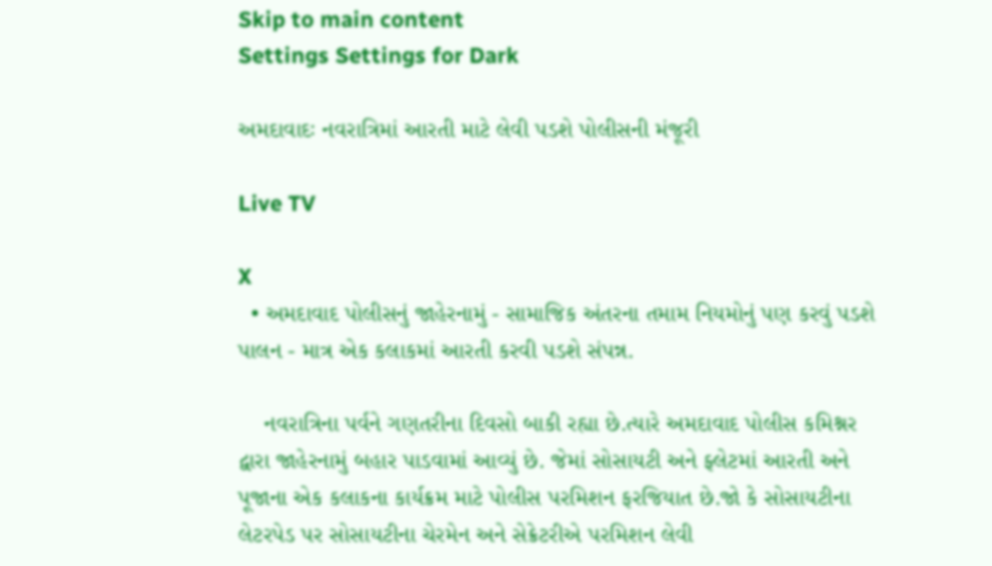Skip to main content
Settings Settings for Dark

અમદાવાદઃ નવરાત્રિમાં આરતી માટે લેવી પડશે પોલીસની મંજૂરી

Live TV

X
  • અમદાવાદ પોલીસનું જાહેરનામું - સામાજિક અંતરના તમામ નિયમોનું પણ કરવું પડશે પાલન - માત્ર એક કલાકમાં આરતી કરવી પડશે સંપન્ન.

    નવરાત્રિના પર્વને ગણતરીના દિવસો બાકી રહ્યા છે.ત્યારે અમદાવાદ પોલીસ કમિશ્નર દ્વારા જાહેરનામું બહાર પાડવામાં આવ્યું છે. જેમાં સોસાયટી અને ફ્લેટમાં આરતી અને પૂજાના એક કલાકના કાર્યક્રમ માટે પોલીસ પરમિશન ફરજિયાત છે.જો કે સોસાયટીના લેટરપેડ પર સોસાયટીના ચેરમેન અને સેક્રેટરીએ પરમિશન લેવી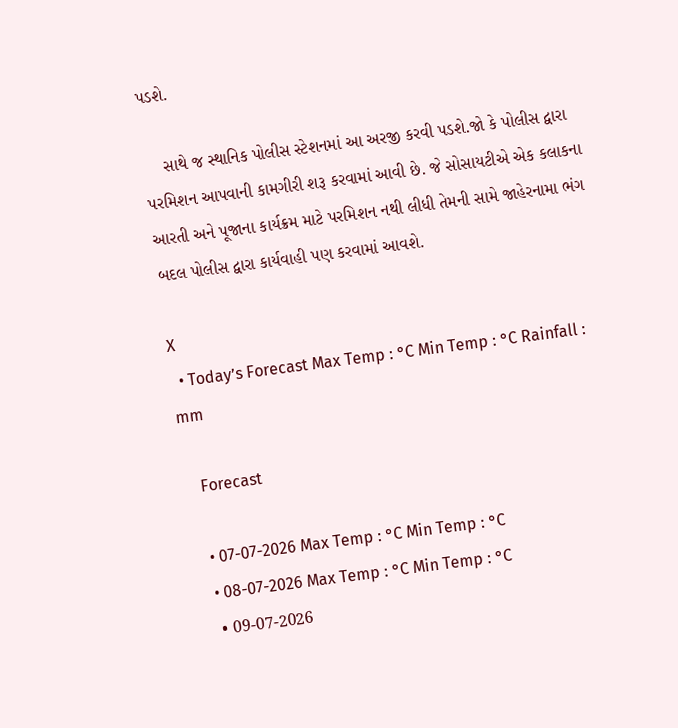પડશે.

    સાથે જ સ્થાનિક પોલીસ સ્ટેશનમાં આ અરજી કરવી પડશે.જો કે પોલીસ દ્વારા પરમિશન આપવાની કામગીરી શરૂ કરવામાં આવી છે. જે સોસાયટીએ એક કલાકના આરતી અને પૂજાના કાર્યક્રમ માટે પરમિશન નથી લીધી તેમની સામે જાહેરનામા ભંગ બદલ પોલીસ દ્વારા કાર્યવાહી પણ કરવામાં આવશે.

X
  • Today’s Forecast Max Temp : °C Min Temp : °C Rainfall : mm

    Forecast

    • 07-07-2026 Max Temp : °C Min Temp : °C
    • 08-07-2026 Max Temp : °C Min Temp : °C
    • 09-07-2026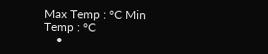Max Temp : °C Min Temp : °C
    •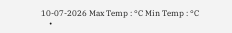10-07-2026 Max Temp : °C Min Temp : °C
    •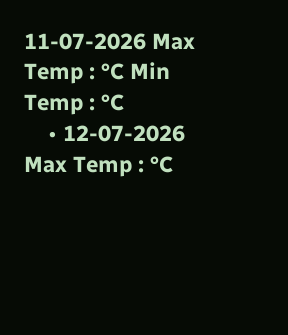11-07-2026 Max Temp : °C Min Temp : °C
    • 12-07-2026 Max Temp : °C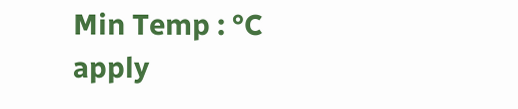Min Temp : °C
apply